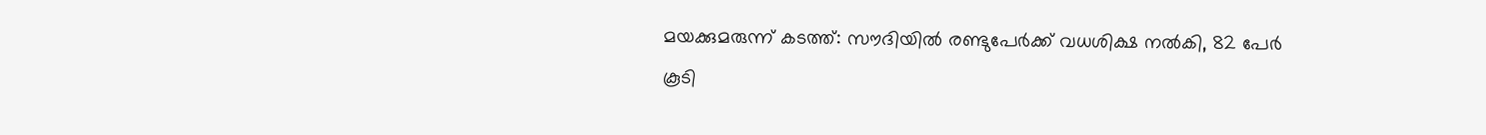മയക്കുമരുന്ന് കടത്ത്: സൗദിയില്‍ രണ്ടുപേര്‍ക്ക് വധശിക്ഷ നല്‍കി, 82 പേര്‍ കൂടി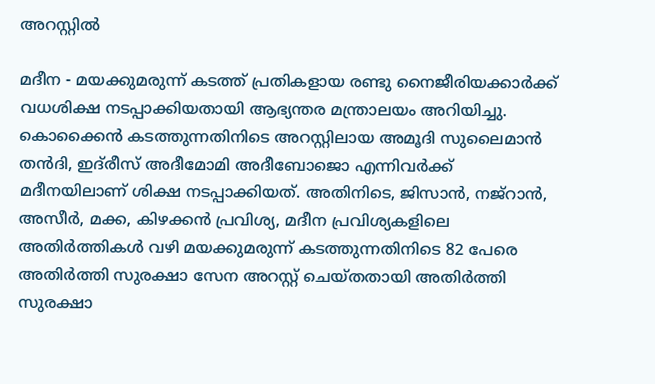അറസ്റ്റില്‍

മദീന - മയക്കുമരുന്ന് കടത്ത് പ്രതികളായ രണ്ടു നൈജീരിയക്കാര്‍ക്ക് വധശിക്ഷ നടപ്പാക്കിയതായി ആഭ്യന്തര മന്ത്രാലയം അറിയിച്ചു. കൊക്കൈന്‍ കടത്തുന്നതിനിടെ അറസ്റ്റിലായ അമൂദി സുലൈമാന്‍ തന്‍ദി, ഇദ്‌രീസ് അദീമോമി അദീബോജൊ എന്നിവര്‍ക്ക് മദീനയിലാണ് ശിക്ഷ നടപ്പാക്കിയത്. അതിനിടെ, ജിസാന്‍, നജ്‌റാന്‍, അസീര്‍, മക്ക, കിഴക്കന്‍ പ്രവിശ്യ, മദീന പ്രവിശ്യകളിലെ അതിര്‍ത്തികള്‍ വഴി മയക്കുമരുന്ന് കടത്തുന്നതിനിടെ 82 പേരെ അതിര്‍ത്തി സുരക്ഷാ സേന അറസ്റ്റ് ചെയ്തതായി അതിര്‍ത്തി സുരക്ഷാ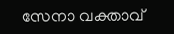സേനാ വക്താവ്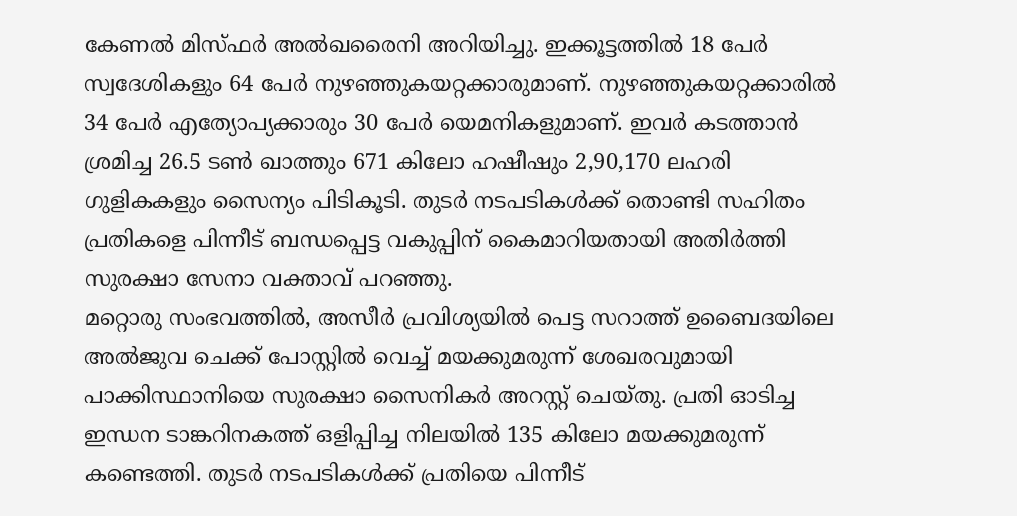കേണല്‍ മിസ്ഫര്‍ അല്‍ഖരൈനി അറിയിച്ചു. ഇക്കൂട്ടത്തില്‍ 18 പേര്‍ സ്വദേശികളും 64 പേര്‍ നുഴഞ്ഞുകയറ്റക്കാരുമാണ്. നുഴഞ്ഞുകയറ്റക്കാരില്‍ 34 പേര്‍ എത്യോപ്യക്കാരും 30 പേര്‍ യെമനികളുമാണ്. ഇവര്‍ കടത്താന്‍ ശ്രമിച്ച 26.5 ടണ്‍ ഖാത്തും 671 കിലോ ഹഷീഷും 2,90,170 ലഹരി ഗുളികകളും സൈന്യം പിടികൂടി. തുടര്‍ നടപടികള്‍ക്ക് തൊണ്ടി സഹിതം പ്രതികളെ പിന്നീട് ബന്ധപ്പെട്ട വകുപ്പിന് കൈമാറിയതായി അതിര്‍ത്തി സുരക്ഷാ സേനാ വക്താവ് പറഞ്ഞു.
മറ്റൊരു സംഭവത്തില്‍, അസീര്‍ പ്രവിശ്യയില്‍ പെട്ട സറാത്ത് ഉബൈദയിലെ അല്‍ജുവ ചെക്ക് പോസ്റ്റില്‍ വെച്ച് മയക്കുമരുന്ന് ശേഖരവുമായി പാക്കിസ്ഥാനിയെ സുരക്ഷാ സൈനികര്‍ അറസ്റ്റ് ചെയ്തു. പ്രതി ഓടിച്ച ഇന്ധന ടാങ്കറിനകത്ത് ഒളിപ്പിച്ച നിലയില്‍ 135 കിലോ മയക്കുമരുന്ന് കണ്ടെത്തി. തുടര്‍ നടപടികള്‍ക്ക് പ്രതിയെ പിന്നീട്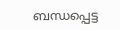ബന്ധപ്പെട്ട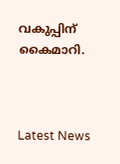വകുപ്പിന് കൈമാറി.



Latest News